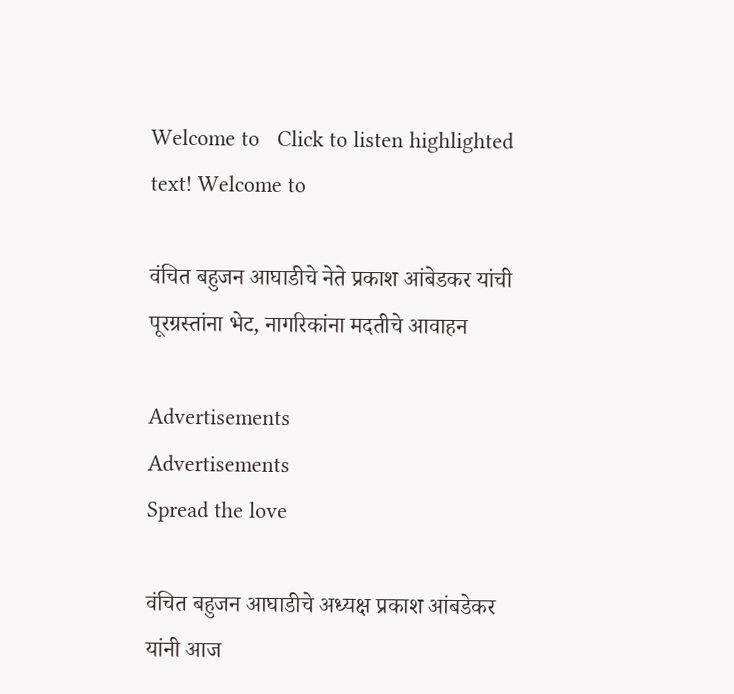Welcome to   Click to listen highlighted text! Welcome to

वंचित बहुजन आघाडीचे नेते प्रकाश आंबेडकर यांची पूरग्रस्तांना भेट, नागरिकांना मदतीचे आवाहन

Advertisements
Advertisements
Spread the love

वंचित बहुजन आघाडीचे अध्यक्ष प्रकाश आंबडेकर यांनी आज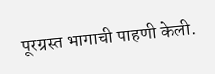पूरग्रस्त भागाची पाहणी केली.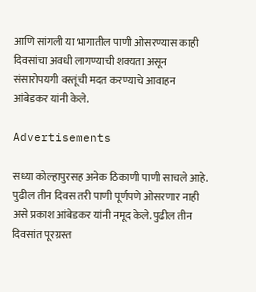आणि सांगली या भागातील पाणी ओसरण्यास काही दिवसांचा अवधी लागण्याची शक्यता असून संसारोपयगी वस्तूंची मदत करण्याचे आवाहन आंबेडकर यांनी केले.

Advertisements

सध्या कोल्हापुरसह अनेक ठिकाणी पाणी साचले आहे. पुढील तीन दिवस तरी पाणी पूर्णपणे ओसरणार नाही असे प्रकाश आंबेडकर यांनी नमूद केले. पुढील तीन दिवसांत पूरग्रस्त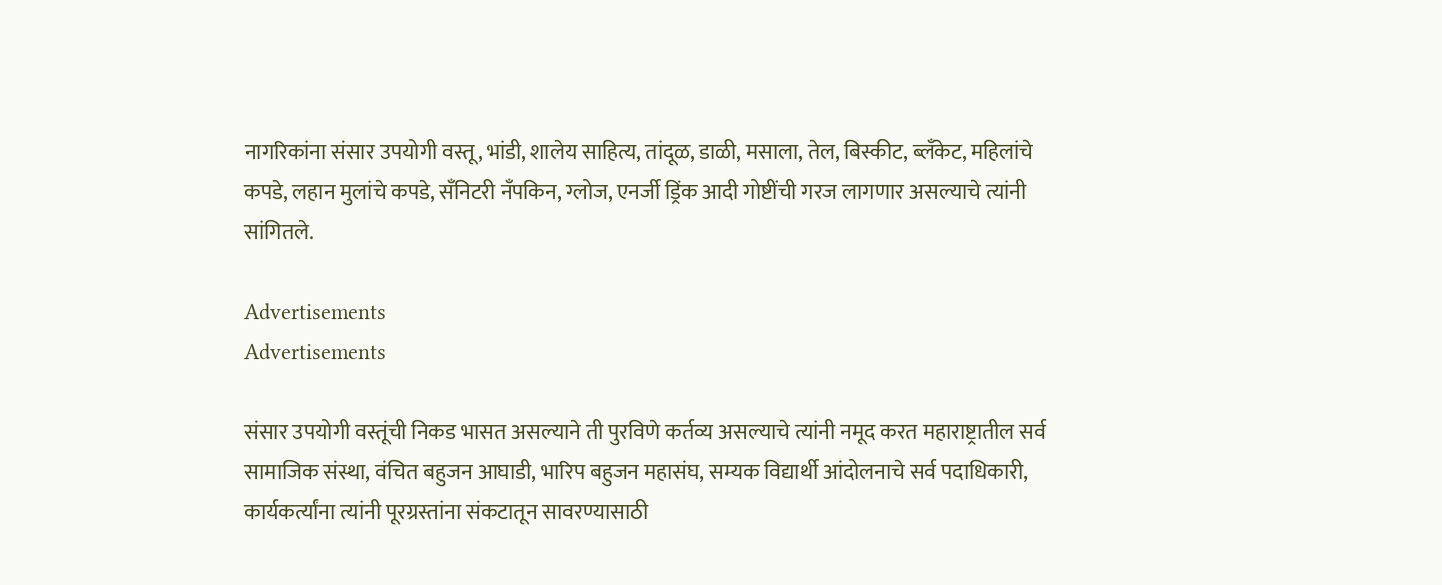नागरिकांना संसार उपयोगी वस्तू, भांडी, शालेय साहित्य, तांदूळ, डाळी, मसाला, तेल, बिस्कीट, ब्लँकेट, महिलांचे कपडे, लहान मुलांचे कपडे, सँनिटरी नँपकिन, ग्लोज, एनर्जी ड्रिंक आदी गोष्टींची गरज लागणार असल्याचे त्यांनी सांगितले.

Advertisements
Advertisements

संसार उपयोगी वस्तूंची निकड भासत असल्याने ती पुरविणे कर्तव्य असल्याचे त्यांनी नमूद करत महाराष्ट्रातील सर्व सामाजिक संस्था, वंचित बहुजन आघाडी, भारिप बहुजन महासंघ, सम्यक विद्यार्थी आंदोलनाचे सर्व पदाधिकारी, कार्यकर्त्यांना त्यांनी पूरग्रस्तांना संकटातून सावरण्यासाठी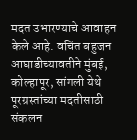मदत उभारण्याचे आवाहन केले आहे. वचिंत बहुजन आघाडीच्यावतीने मुंबई, कोल्हापूर, सांगली येथे पूरग्रस्तांच्या मदतीसाठी संकलन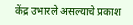केंद्र उभारले असल्याचे प्रकाश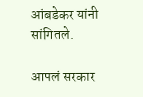आंबडेकर यांनी सांगितले.

आपलं सरकार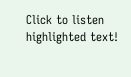Click to listen highlighted text!